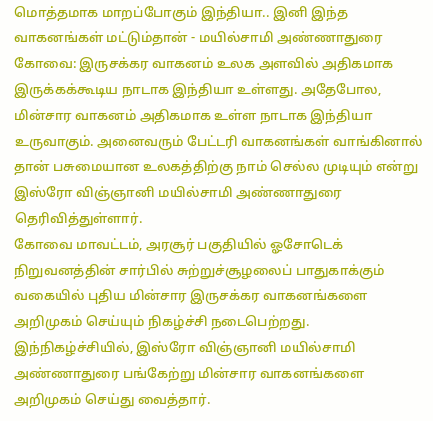மொத்தமாக மாறப்போகும் இந்தியா.. இனி இந்த வாகனங்கள் மட்டும்தான் - மயில்சாமி அண்ணாதுரை
கோவை: இருசக்கர வாகனம் உலக அளவில் அதிகமாக இருக்கக்கூடிய நாடாக இந்தியா உள்ளது. அதேபோல, மின்சார வாகனம் அதிகமாக உள்ள நாடாக இந்தியா உருவாகும். அனைவரும் பேட்டரி வாகனங்கள் வாங்கினால் தான் பசுமையான உலகத்திற்கு நாம் செல்ல முடியும் என்று இஸ்ரோ விஞ்ஞானி மயில்சாமி அண்ணாதுரை தெரிவித்துள்ளார்.
கோவை மாவட்டம், அரசூர் பகுதியில் ஓசோடெக் நிறுவனத்தின் சார்பில் சுற்றுச்சூழலைப் பாதுகாக்கும் வகையில் புதிய மின்சார இருசக்கர வாகனங்களை அறிமுகம் செய்யும் நிகழ்ச்சி நடைபெற்றது. இந்நிகழ்ச்சியில், இஸ்ரோ விஞ்ஞானி மயில்சாமி அண்ணாதுரை பங்கேற்று மின்சார வாகனங்களை அறிமுகம் செய்து வைத்தார்.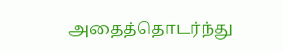அதைத்தொடர்ந்து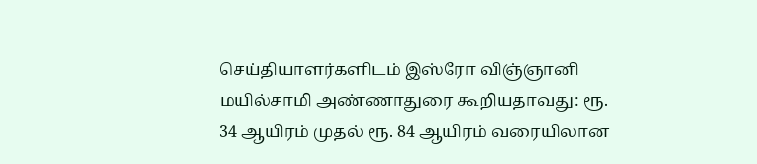செய்தியாளர்களிடம் இஸ்ரோ விஞ்ஞானி மயில்சாமி அண்ணாதுரை கூறியதாவது: ரூ. 34 ஆயிரம் முதல் ரூ. 84 ஆயிரம் வரையிலான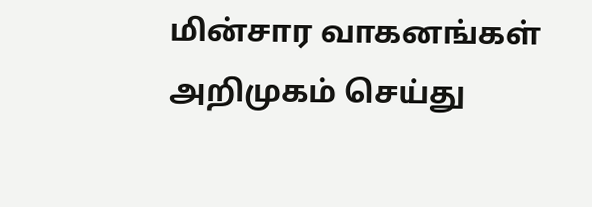மின்சார வாகனங்கள் அறிமுகம் செய்து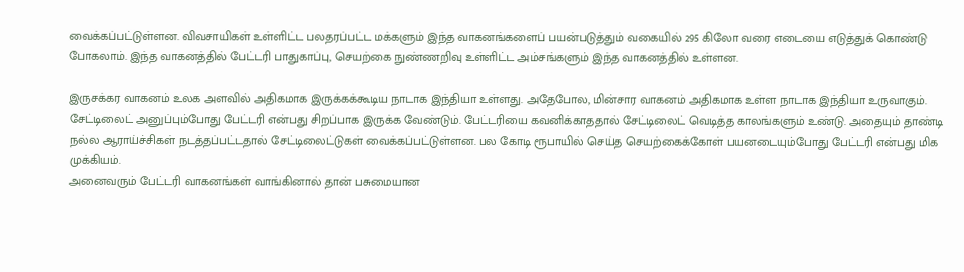வைக்கப்பட்டுள்ளன. விவசாயிகள் உள்ளிட்ட பலதரப்பட்ட மக்களும் இந்த வாகனங்களைப் பயன்படுத்தும் வகையில் 295 கிலோ வரை எடையை எடுத்துக் கொண்டு போகலாம். இந்த வாகனத்தில் பேட்டரி பாதுகாப்பு, செயற்கை நுண்ணறிவு உள்ளிட்ட அம்சங்களும் இந்த வாகனத்தில் உள்ளன.

இருசக்கர வாகனம் உலக அளவில் அதிகமாக இருக்கக்கூடிய நாடாக இந்தியா உள்ளது. அதேபோல, மின்சார வாகனம் அதிகமாக உள்ள நாடாக இந்தியா உருவாகும். சேட்டிலைட் அனுப்பும்போது பேட்டரி என்பது சிறப்பாக இருக்க வேண்டும். பேட்டரியை கவனிக்காததால் சேட்டிலைட் வெடித்த காலங்களும் உண்டு. அதையும் தாண்டி நல்ல ஆராய்ச்சிகள் நடத்தப்பட்டதால் சேட்டிலைட்டுகள் வைக்கப்பட்டுள்ளன. பல கோடி ரூபாயில் செய்த செயற்கைக்கோள் பயனடையும்போது பேட்டரி என்பது மிக முக்கியம்.
அனைவரும் பேட்டரி வாகனங்கள் வாங்கினால் தான் பசுமையான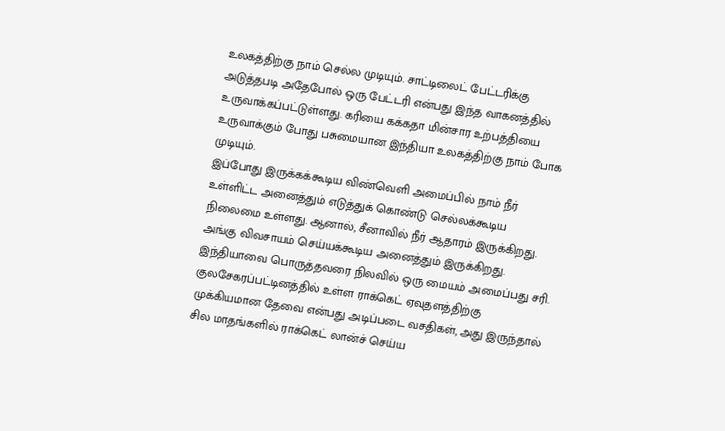உலகத்திற்கு நாம் செல்ல முடியும். சாட்டிலைட் பேட்டரிக்கு அடுத்தபடி அதேபோல் ஒரு பேட்டரி என்பது இந்த வாகனத்தில் உருவாக்கப்பட்டுள்ளது. கரியை கக்கதா மின்சார உற்பத்தியை உருவாக்கும் போது பசுமையான இந்தியா உலகத்திற்கு நாம் போக முடியும்.
இப்போது இருக்கக்கூடிய விண்வெளி அமைப்பில் நாம் நீர் உள்ளிட்ட அனைத்தும் எடுத்துக் கொண்டு செல்லக்கூடிய நிலைமை உள்ளது. ஆனால், சீனாவில் நீர் ஆதாரம் இருக்கிறது. அங்கு விவசாயம் செய்யக்கூடிய அனைத்தும் இருக்கிறது. இந்தியாவை பொருத்தவரை நிலவில் ஒரு மையம் அமைப்பது சரி.
குலசேகரப்பட்டினத்தில் உள்ள ராக்கெட் ஏவுதளத்திற்கு முக்கியமான தேவை என்பது அடிப்படை வசதிகள், அது இருந்தால் சில மாதங்களில் ராக்கெட் லான்ச் செய்ய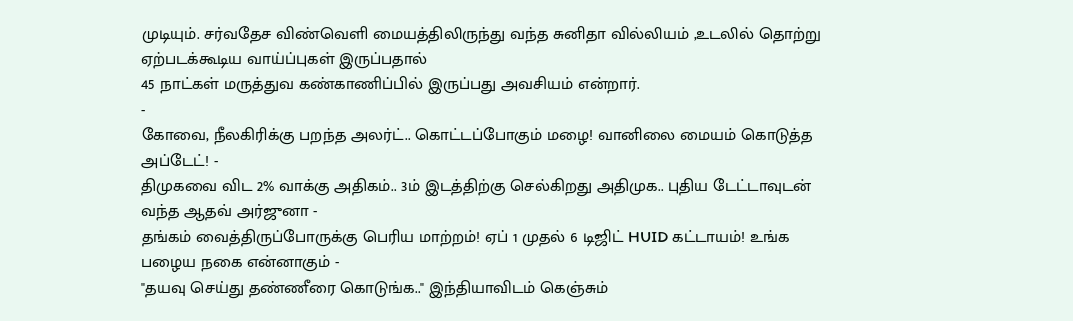முடியும். சர்வதேச விண்வெளி மையத்திலிருந்து வந்த சுனிதா வில்லியம் ,உடலில் தொற்று ஏற்படக்கூடிய வாய்ப்புகள் இருப்பதால்
45 நாட்கள் மருத்துவ கண்காணிப்பில் இருப்பது அவசியம் என்றார்.
-
கோவை, நீலகிரிக்கு பறந்த அலர்ட்.. கொட்டப்போகும் மழை! வானிலை மையம் கொடுத்த அப்டேட்! -
திமுகவை விட 2% வாக்கு அதிகம்.. 3ம் இடத்திற்கு செல்கிறது அதிமுக.. புதிய டேட்டாவுடன் வந்த ஆதவ் அர்ஜுனா -
தங்கம் வைத்திருப்போருக்கு பெரிய மாற்றம்! ஏப் 1 முதல் 6 டிஜிட் HUID கட்டாயம்! உங்க பழைய நகை என்னாகும் -
"தயவு செய்து தண்ணீரை கொடுங்க.." இந்தியாவிடம் கெஞ்சும்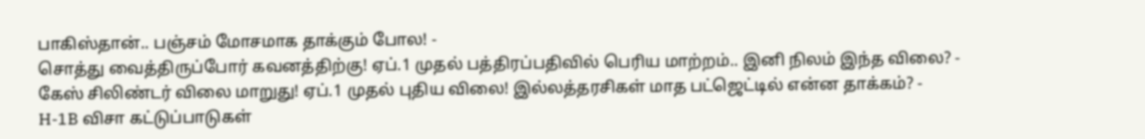பாகிஸ்தான்.. பஞ்சம் மோசமாக தாக்கும் போல! -
சொத்து வைத்திருப்போர் கவனத்திற்கு! ஏப்.1 முதல் பத்திரப்பதிவில் பெரிய மாற்றம்.. இனி நிலம் இந்த விலை? -
கேஸ் சிலிண்டர் விலை மாறுது! ஏப்.1 முதல் புதிய விலை! இல்லத்தரசிகள் மாத பட்ஜெட்டில் என்ன தாக்கம்? -
H-1B விசா கட்டுப்பாடுகள்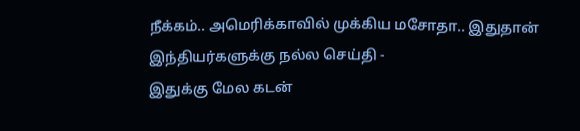நீக்கம்.. அமெரிக்காவில் முக்கிய மசோதா.. இதுதான் இந்தியர்களுக்கு நல்ல செய்தி -
இதுக்கு மேல கடன்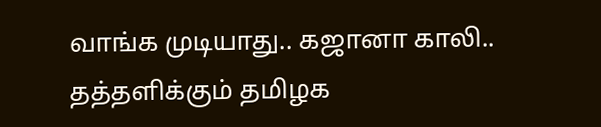வாங்க முடியாது.. கஜானா காலி.. தத்தளிக்கும் தமிழக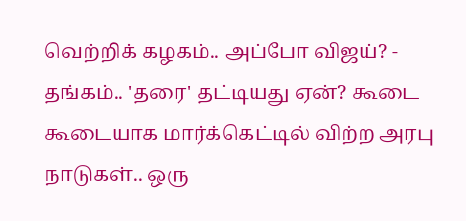வெற்றிக் கழகம்.. அப்போ விஜய்? -
தங்கம்.. 'தரை' தட்டியது ஏன்? கூடை கூடையாக மார்க்கெட்டில் விற்ற அரபு நாடுகள்.. ஒரு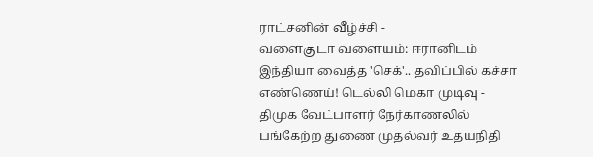ராட்சனின் வீழ்ச்சி -
வளைகுடா வளையம்: ஈரானிடம் இந்தியா வைத்த 'செக்'.. தவிப்பில் கச்சா எண்ணெய்! டெல்லி மெகா முடிவு -
திமுக வேட்பாளர் நேர்காணலில் பங்கேற்ற துணை முதல்வர் உதயநிதி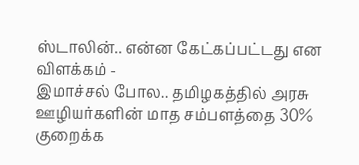ஸ்டாலின்.. என்ன கேட்கப்பட்டது என விளக்கம் -
இமாச்சல் போல.. தமிழகத்தில் அரசு ஊழியர்களின் மாத சம்பளத்தை 30% குறைக்க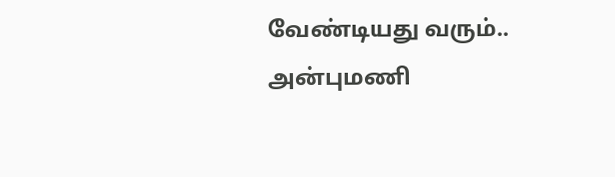வேண்டியது வரும்.. அன்புமணி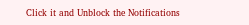Click it and Unblock the Notifications